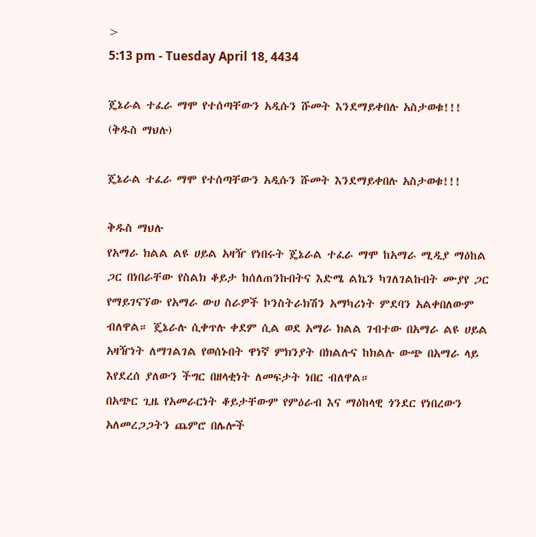>
5:13 pm - Tuesday April 18, 4434

ጄኔራል ተፈራ ማሞ የተሰጣቸውን አዲሱን ሹመት እንደማይቀበሉ አስታወቁ!!! (ቅዱስ ማህሉ)

ጄኔራል ተፈራ ማሞ የተሰጣቸውን አዲሱን ሹመት እንደማይቀበሉ አስታወቁ!!!

ቅዱስ ማህሉ
የአማራ ክልል ልዩ ሀይል አዛዥ የነበሩት ጄኔራል ተፈራ ማሞ ከአማራ ሚዲያ ማዕከል ጋር በነበራቸው የስልክ ቆይታ ከሰለጠንኩበትና እድሜ ልኬን ካገለገልኩበት ሙያየ ጋር የማይገናኘው የአማራ ውሀ ስራዎች ኮንስትራክሽን አማካሪነት ምደባን አልቀበለውም ብለዋል። ጄኔራሉ ሲቀጥሉ ቀደም ሲል ወደ አማራ ክልል ገብተው በአማራ ልዩ ሀይል አዛዥነት ለማገልገል የወሰኑበት ዋነኛ ምክንያት በክልሉና ከክልሉ ውጭ በአማራ ላይ እየደረሰ ያለውን ችግር በዘላቂነት ለመፍታት ነበር ብለዋል።
በአጭር ጊዜ የአመራርነት ቆይታቸውም የምዕራብ እና ማዕከላዊ ጎንደር የነበረውን አለመረጋጋትን ጨምሮ በሌሎች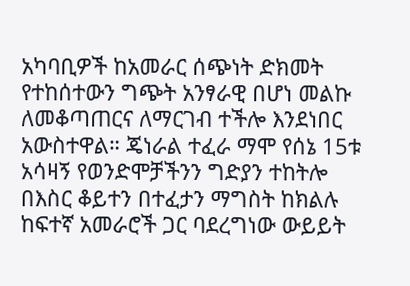አካባቢዎች ከአመራር ሰጭነት ድክመት የተከሰተውን ግጭት አንፃራዊ በሆነ መልኩ ለመቆጣጠርና ለማርገብ ተችሎ እንደነበር አውስተዋል። ጄነራል ተፈራ ማሞ የሰኔ 15ቱ አሳዛኝ የወንድሞቻችንን ግድያን ተከትሎ በእስር ቆይተን በተፈታን ማግስት ከክልሉ ከፍተኛ አመራሮች ጋር ባደረግነው ውይይት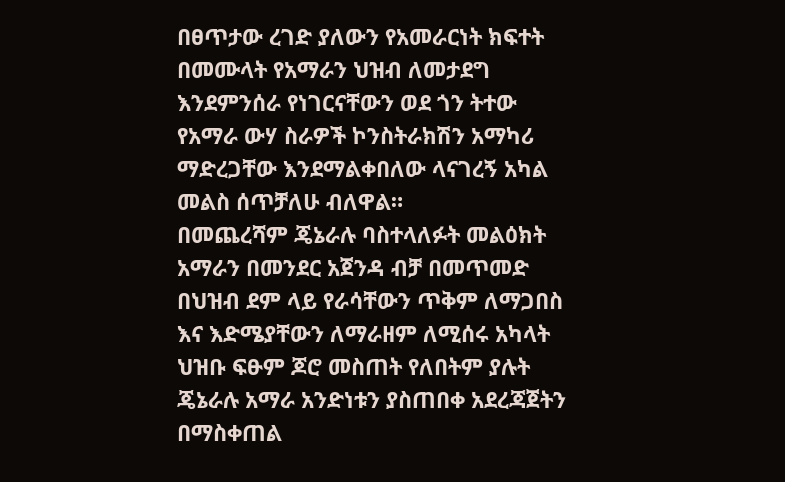በፀጥታው ረገድ ያለውን የአመራርነት ክፍተት በመሙላት የአማራን ህዝብ ለመታደግ እንደምንሰራ የነገርናቸውን ወደ ጎን ትተው የአማራ ውሃ ስራዎች ኮንስትራክሽን አማካሪ ማድረጋቸው እንደማልቀበለው ላናገረኝ አካል መልስ ሰጥቻለሁ ብለዋል።
በመጨረሻም ጄኔራሉ ባስተላለፉት መልዕክት አማራን በመንደር አጀንዳ ብቻ በመጥመድ በህዝብ ደም ላይ የራሳቸውን ጥቅም ለማጋበስ እና እድሜያቸውን ለማራዘም ለሚሰሩ አካላት ህዝቡ ፍፁም ጆሮ መስጠት የለበትም ያሉት ጄኔራሉ አማራ አንድነቱን ያስጠበቀ አደረጃጀትን በማስቀጠል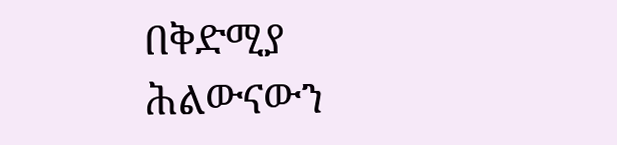በቅድሚያ ሕልውናውን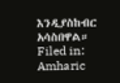እንዲያስከብር አሳስበዋል።
Filed in: Amharic